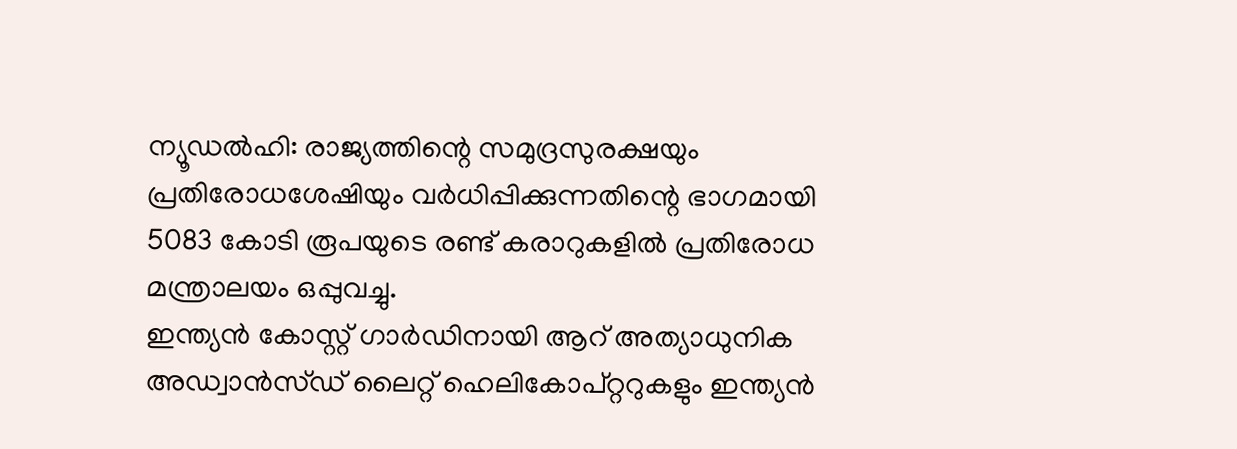ന്യൂഡൽഹി: രാജ്യത്തിന്റെ സമുദ്രസുരക്ഷയും പ്രതിരോധശേഷിയും വർധിപ്പിക്കുന്നതിന്റെ ഭാഗമായി 5083 കോടി രൂപയുടെ രണ്ട് കരാറുകളിൽ പ്രതിരോധ മന്ത്രാലയം ഒപ്പുവച്ചു.
ഇന്ത്യൻ കോസ്റ്റ് ഗാർഡിനായി ആറ് അത്യാധുനിക അഡ്വാൻസ്ഡ് ലൈറ്റ് ഹെലികോപ്റ്ററുകളും ഇന്ത്യൻ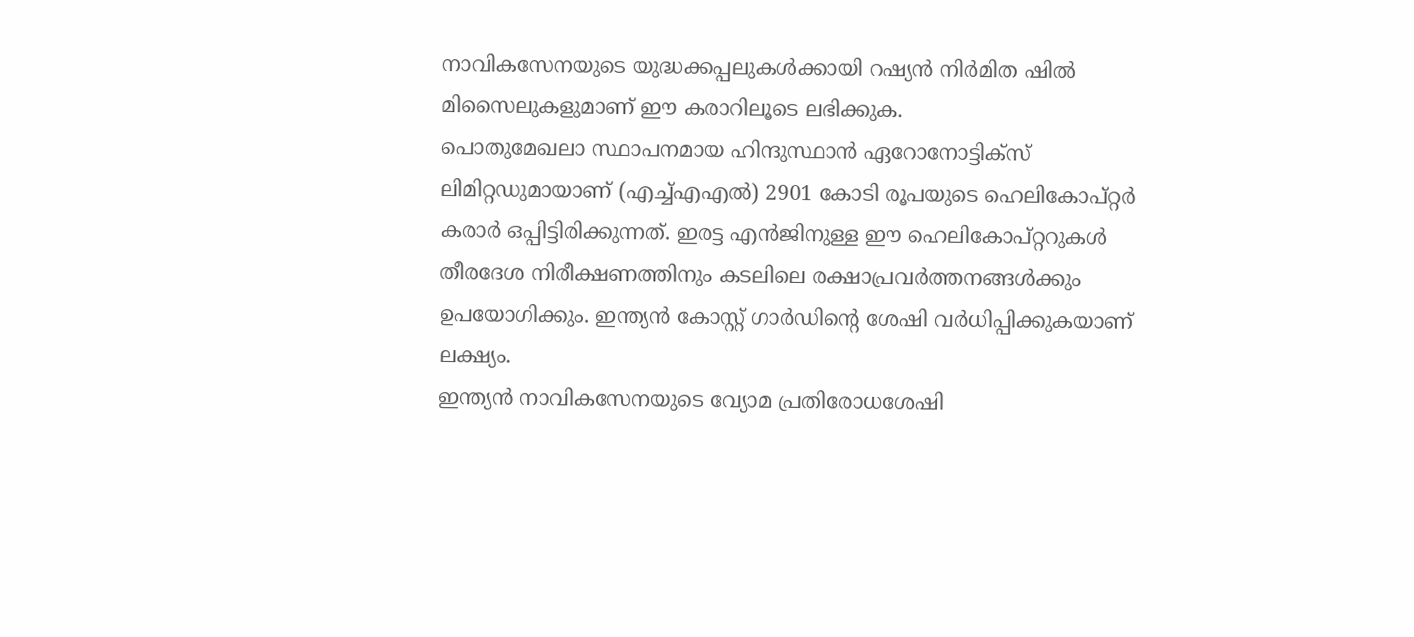നാവികസേനയുടെ യുദ്ധക്കപ്പലുകൾക്കായി റഷ്യൻ നിർമിത ഷിൽ മിസൈലുകളുമാണ് ഈ കരാറിലൂടെ ലഭിക്കുക.
പൊതുമേഖലാ സ്ഥാപനമായ ഹിന്ദുസ്ഥാൻ ഏറോനോട്ടിക്സ് ലിമിറ്റഡുമായാണ് (എച്ച്എഎൽ) 2901 കോടി രൂപയുടെ ഹെലികോപ്റ്റർ കരാർ ഒപ്പിട്ടിരിക്കുന്നത്. ഇരട്ട എൻജിനുള്ള ഈ ഹെലികോപ്റ്ററുകൾ തീരദേശ നിരീക്ഷണത്തിനും കടലിലെ രക്ഷാപ്രവർത്തനങ്ങൾക്കും ഉപയോഗിക്കും. ഇന്ത്യൻ കോസ്റ്റ് ഗാർഡിന്റെ ശേഷി വർധിപ്പിക്കുകയാണ് ലക്ഷ്യം.
ഇന്ത്യൻ നാവികസേനയുടെ വ്യോമ പ്രതിരോധശേഷി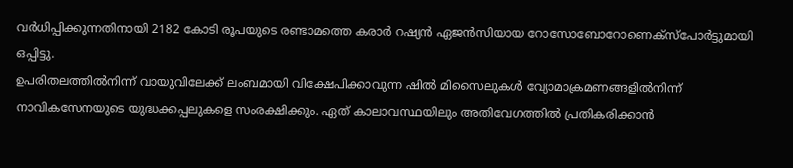വർധിപ്പിക്കുന്നതിനായി 2182 കോടി രൂപയുടെ രണ്ടാമത്തെ കരാർ റഷ്യൻ ഏജൻസിയായ റോസോബോറോണെക്സ്പോർട്ടുമായി ഒപ്പിട്ടു.
ഉപരിതലത്തിൽനിന്ന് വായുവിലേക്ക് ലംബമായി വിക്ഷേപിക്കാവുന്ന ഷിൽ മിസൈലുകൾ വ്യോമാക്രമണങ്ങളിൽനിന്ന് നാവികസേനയുടെ യുദ്ധക്കപ്പലുകളെ സംരക്ഷിക്കും. ഏത് കാലാവസ്ഥയിലും അതിവേഗത്തിൽ പ്രതികരിക്കാൻ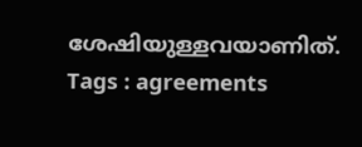ശേഷിയുള്ളവയാണിത്.
Tags : agreements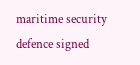maritime security defence signed